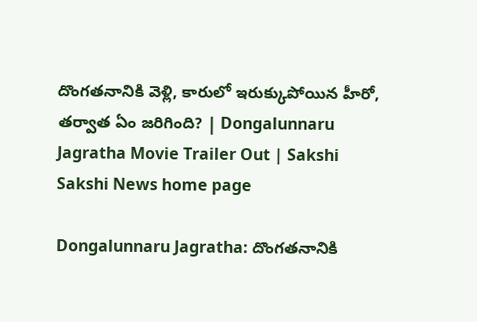దొంగతనానికి వెళ్లి, కారులో ఇరుక్కుపోయిన హీరో, తర్వాత ఏం జరిగింది? | Dongalunnaru Jagratha Movie Trailer Out | Sakshi
Sakshi News home page

Dongalunnaru Jagratha: దొంగతనానికి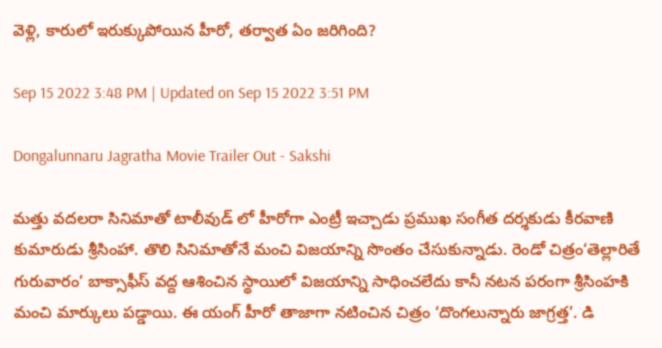వెళ్లి, కారులో ఇరుక్కుపోయిన హీరో, తర్వాత ఏం జరిగింది?

Sep 15 2022 3:48 PM | Updated on Sep 15 2022 3:51 PM

Dongalunnaru Jagratha Movie Trailer Out - Sakshi

మత్తు వదలరా సినిమాతో టాలీవుడ్ లో హీరోగా ఎంట్రీ ఇచ్చాడు ప్రముఖ సంగీత దర్శకుడు కీరవాణి కుమారుడు శ్రీసింహా. తొలి సినిమాతోనే మంచి విజయాన్ని సొంతం చేసుకున్నాడు. రెండో చిత్రం‘తెల్లారితే గురువారం’ బాక్సాఫీస్‌ వద్ద ఆశించిన స్థాయిలో విజయాన్ని సాధించలేదు కానీ నటన పరంగా శ్రీసింహకి మంచి మార్కులు పడ్డాయి. ఈ యంగ్‌ హీరో తాజాగా నటించిన చిత్రం ‘దొంగలున్నారు జాగ్రత్త’. డి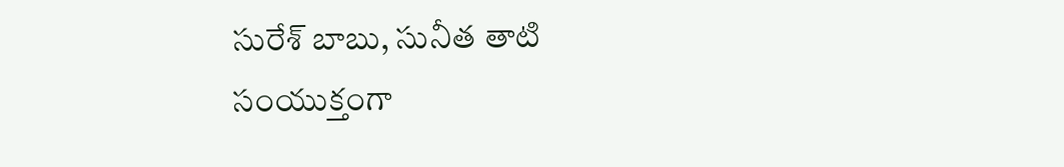సురేశ్‌ బాబు, సునీత తాటి సంయుక్తంగా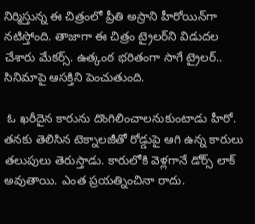నిర్మిస్తున్న ఈ చిత్రంలో ప్రీతి అస్రాని హీరోయిన్‌గా నటిస్తోంది. తాజాగా ఈ చిత్రం ట్రైలర్‌ని విడుదల చేశారు మేకర్స్‌. ఉత్కంఠ భరితంగా సాగే ట్రైలర్‌.. సినిమాపై ఆసక్తిని పెంచుతుంది.

 ఓ ఖరీదైన కారును దొంగిలించాలనుకుంటాడు హీరో. తనకు తెలిసిన టెక్నాలజీతో రోడ్డుపై ఆగి ఉన్న కారులు తలుపులు తెరుస్తాడు. కారులోకి వెళ్లగానే డోర్స్‌ లాక్‌ అవుతాయి. ఎంత ప్రయత్నించినా రాదు.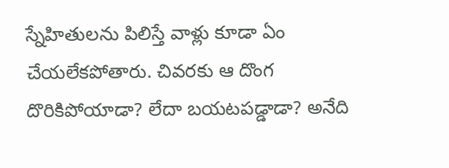స్నేహితులను పిలిస్తే వాళ్లు కూడా ఏం చేయలేకపోతారు. చివరకు ఆ దొంగ దొరికిపోయాడా? లేదా బయటపడ్డాడా? అనేది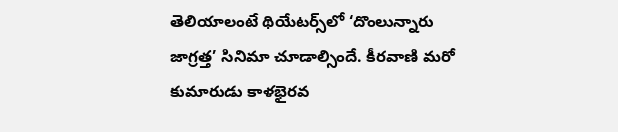తెలియాలంటే థియేటర్స్‌లో ‘దొంలున్నారు జాగ్రత్త’ సినిమా చూడాల్సిందే. కీరవాణి మరో కుమారుడు కాళభైరవ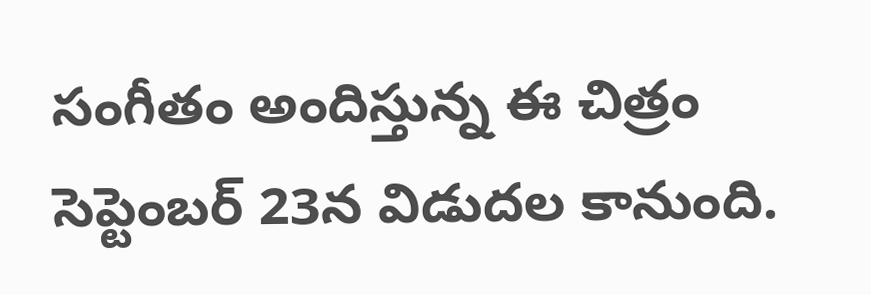సంగీతం అందిస్తున్న ఈ చిత్రం సెప్టెంబర్‌ 23న విడుదల కానుంది.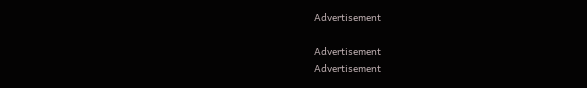Advertisement

Advertisement
Advertisement